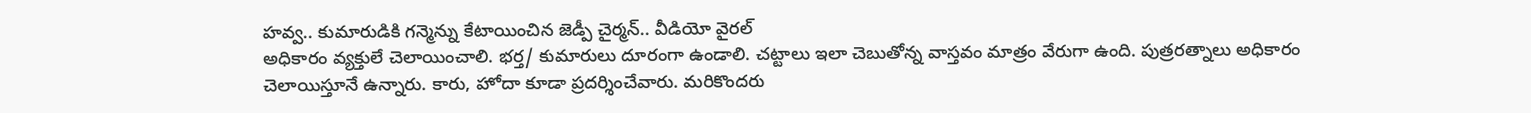హవ్వ.. కుమారుడికి గన్మెన్ను కేటాయించిన జెడ్పీ చైర్మన్.. వీడియో వైరల్
అధికారం వ్యక్తులే చెలాయించాలి. భర్త/ కుమారులు దూరంగా ఉండాలి. చట్టాలు ఇలా చెబుతోన్న వాస్తవం మాత్రం వేరుగా ఉంది. పుత్రరత్నాలు అధికారం చెలాయిస్తూనే ఉన్నారు. కారు, హోదా కూడా ప్రదర్శించేవారు. మరికొందరు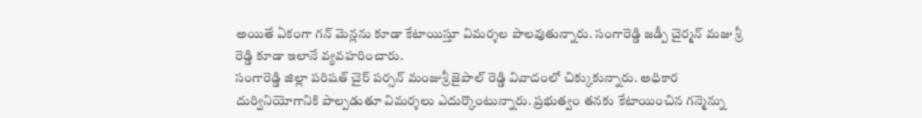అయితే ఏకంగా గన్ మెన్లను కూడా కేటాయిస్తూ విమర్శల పాలవుతున్నారు. సంగారెడ్డి జడ్పీ చైర్మన్ మజు శ్రీ రెడ్డి కూడా ఇలానే వ్యవహరించారు.
సంగారెడ్డి జిల్లా పరిషత్ చైర్ పర్సన్ మంజుశ్రీ జైపాల్ రెడ్డి వివాదంలో చిక్కుకున్నారు. అధికార దుర్వినియోగానికి పాల్పడుతూ విమర్శలు ఎదుర్కొంటున్నారు. ప్రభుత్వం తనకు కేటాయించిన గన్మెన్ను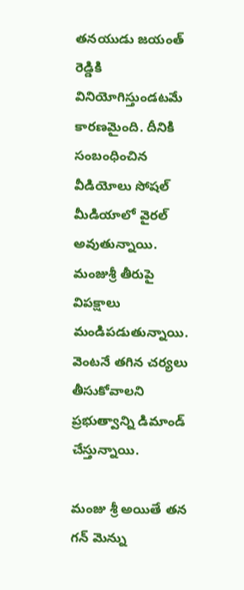తనయుడు జయంత్ రెడ్డికి వినియోగిస్తుండటమే కారణమైంది. దీనికి సంబంధించిన వీడియోలు సోషల్ మీడియాలో వైరల్ అవుతున్నాయి. మంజుశ్రీ తీరుపై విపక్షాలు మండిపడుతున్నాయి. వెంటనే తగిన చర్యలు తీసుకోవాలని ప్రభుత్వాన్ని డిమాండ్ చేస్తున్నాయి.

మంజు శ్రీ అయితే తన గన్ మెన్ను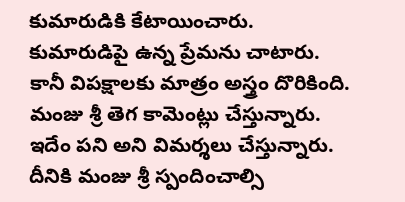కుమారుడికి కేటాయించారు. కుమారుడిపై ఉన్న ప్రేమను చాటారు. కానీ విపక్షాలకు మాత్రం అస్త్రం దొరికింది. మంజు శ్రీ తెగ కామెంట్లు చేస్తున్నారు. ఇదేం పని అని విమర్శలు చేస్తున్నారు. దీనికి మంజు శ్రీ స్పందించాల్సి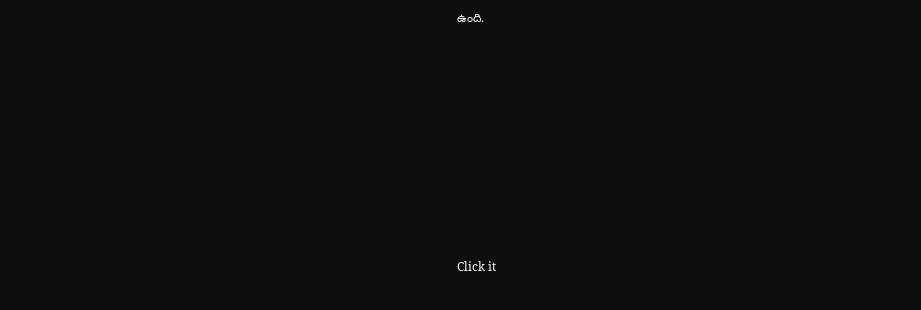ఉంది.












Click it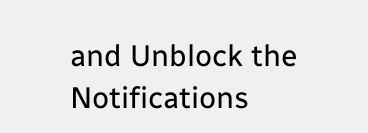and Unblock the Notifications